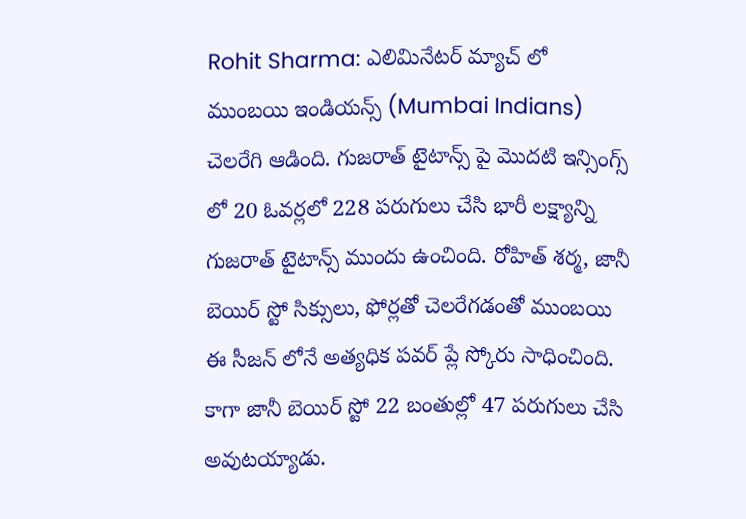Rohit Sharma: ఎలిమినేటర్ మ్యాచ్ లో ముంబయి ఇండియన్స్ (Mumbai Indians) చెలరేగి ఆడింది. గుజరాత్ టైటాన్స్ పై మొదటి ఇన్సింగ్స్ లో 20 ఓవర్లలో 228 పరుగులు చేసి భారీ లక్ష్యాన్ని గుజరాత్ టైటాన్స్ ముందు ఉంచింది. రోహిత్ శర్మ, జానీ బెయిర్ స్టో సిక్సులు, ఫోర్లతో చెలరేగడంతో ముంబయి ఈ సీజన్ లోనే అత్యధిక పవర్ ప్లే స్కోరు సాధించింది. కాగా జానీ బెయిర్ స్టో 22 బంతుల్లో 47 పరుగులు చేసి అవుటయ్యాడు.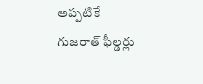అప్పటికే గుజరాత్ ఫీల్డర్లు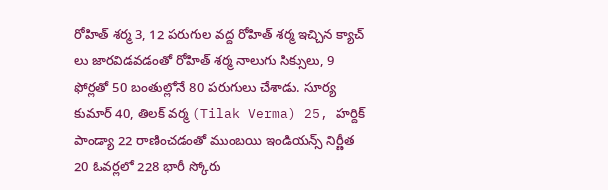రోహిత్ శర్మ 3, 12 పరుగుల వద్ద రోహిత్ శర్మ ఇచ్చిన క్యాచ్ లు జారవిడవడంతో రోహిత్ శర్మ నాలుగు సిక్సులు, 9 ఫోర్లతో 50 బంతుల్లోనే 80 పరుగులు చేశాడు. సూర్య కుమార్ 40, తిలక్ వర్మ (Tilak Verma) 25, హర్దిక్ పాండ్యా 22 రాణించడంతో ముంబయి ఇండియన్స్ నిర్ణీత 20 ఓవర్లలో 228 భారీ స్కోరు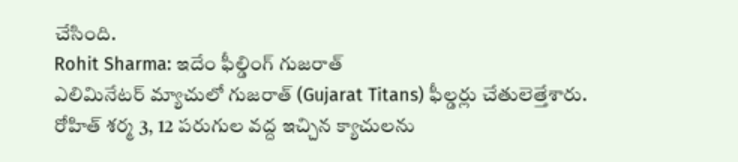చేసింది.
Rohit Sharma: ఇదేం ఫీల్డింగ్ గుజరాత్
ఎలిమినేటర్ మ్యాచులో గుజరాత్ (Gujarat Titans) ఫీల్డర్లు చేతులెత్తేశారు. రోహిత్ శర్మ 3, 12 పరుగుల వద్ద ఇచ్చిన క్యాచులను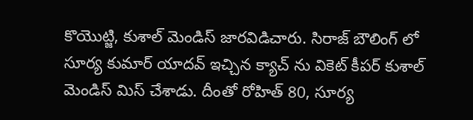కొయొట్జి, కుశాల్ మెండిస్ జారవిడిచారు. సిరాజ్ బౌలింగ్ లో సూర్య కుమార్ యాదవ్ ఇచ్చిన క్యాచ్ ను వికెట్ కీపర్ కుశాల్ మెండిస్ మిస్ చేశాడు. దీంతో రోహిత్ 80, సూర్య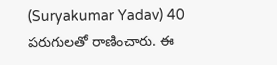(Suryakumar Yadav) 40 పరుగులతో రాణించారు. ఈ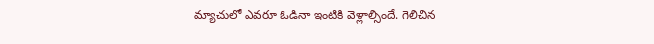మ్యాచులో ఎవరూ ఓడినా ఇంటికి వెళ్లాల్సిందే. గెలిచిన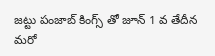జట్టు పంజాబ్ కింగ్స్ తో జూన్ 1 వ తేదీన మరో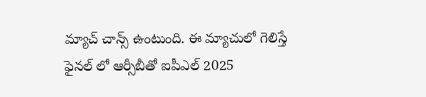మ్యాచ్ చాన్స్ ఉంటుంది. ఈ మ్యాచులో గెలిస్తే ఫైనల్ లో ఆర్సీబీతో ఐపీఎల్ 2025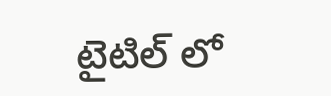టైటిల్ లో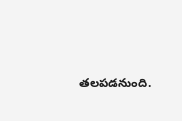తలపడనుంది.